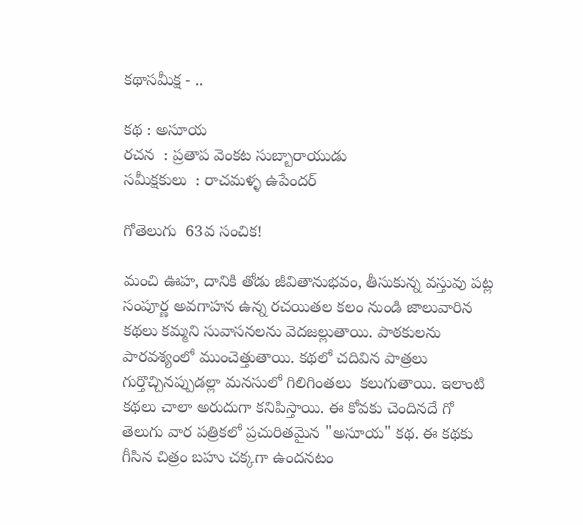కథాసమీక్ష - ..

కథ : అసూయ
రచన  : ప్రతాప వెంకట సుబ్బారాయుడు
సమీక్షకులు  : రాచమళ్ళ ఉపేందర్

గోతెలుగు  63వ సంచిక!

మంచి ఊహ, దానికి తోడు జీవితానుభవం, తీసుకున్న వస్తువు పట్ల సంపూర్ణ అవగాహన ఉన్న రచయితల కలం నుండి జాలువారిన  కథలు కమ్మని సువాసనలను వెదజల్లుతాయి. పాఠకులను పారవశ్యంలో ముంచెత్తుతాయి. కథలో చదివిన పాత్రలు గుర్తొచ్చినప్పుడల్లా మనసులో గిలిగింతలు  కలుగుతాయి. ఇలాంటి కథలు చాలా అరుదుగా కనిపిస్తాయి. ఈ కోవకు చెందినదే గో తెలుగు వార పత్రికలో ప్రచురితమైన "అసూయ" కథ. ఈ కథకు గీసిన చిత్రం బహు చక్కగా ఉందనటం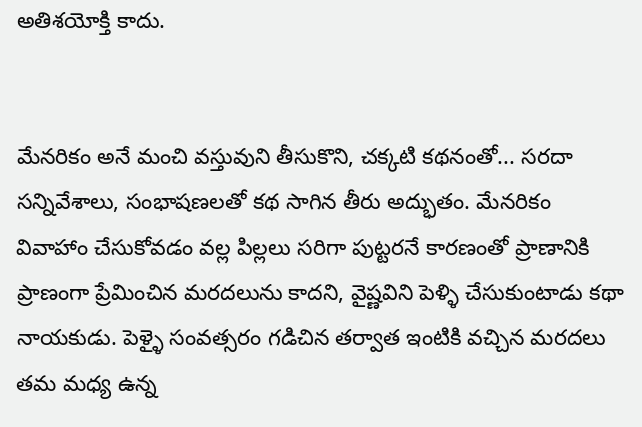అతిశయోక్తి కాదు.


మేనరికం అనే మంచి వస్తువుని తీసుకొని, చక్కటి కథనంతో... సరదా సన్నివేశాలు, సంభాషణలతో కథ సాగిన తీరు అద్భుతం. మేనరికం వివాహాం చేసుకోవడం వల్ల పిల్లలు సరిగా పుట్టరనే కారణంతో ప్రాణానికి ప్రాణంగా ప్రేమించిన మరదలును కాదని, వైష్ణవిని పెళ్ళి చేసుకుంటాడు కథా నాయకుడు. పెళ్ళై సంవత్సరం గడిచిన తర్వాత ఇంటికి వచ్చిన మరదలు తమ మధ్య ఉన్న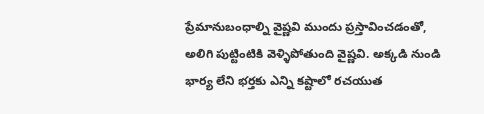ప్రేమానుబంధాల్ని వైష్ణవి ముందు ప్రస్తావించడంతో, అలిగి పుట్టింటికి వెళ్ళిపోతుంది వైష్ణవి. అక్కడి నుండి  భార్య లేని భర్తకు ఎన్ని కష్టాలో రచయుత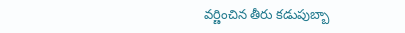వర్ణించిన తీరు కడుపుబ్బా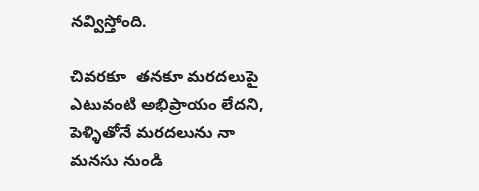నవ్విస్తోంది.

చివరకూ  తనకూ మరదలుపై ఎటువంటి అభిప్రాయం లేదని, పెళ్ళితోనే మరదలును నా మనసు నుండి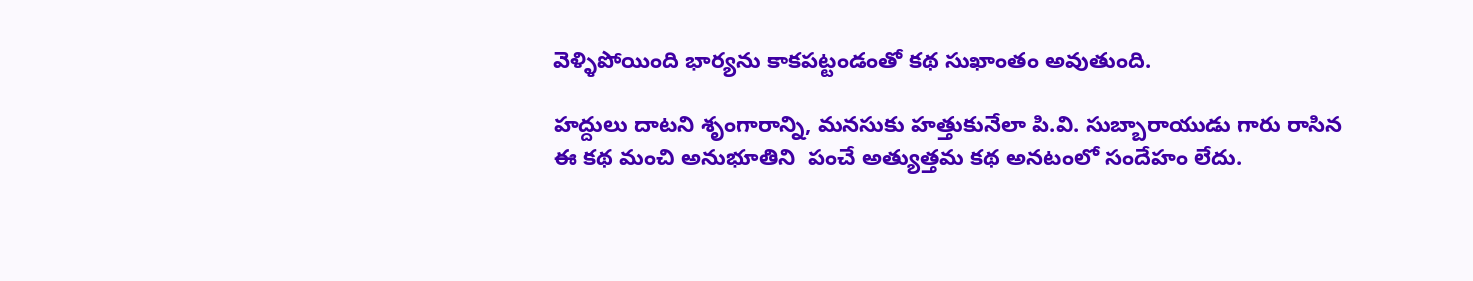వెళ్ళిపోయింది భార్యను కాకపట్టండంతో కథ సుఖాంతం అవుతుంది.

హద్దులు దాటని శృంగారాన్ని, మనసుకు హత్తుకునేలా పి.వి. సుబ్బారాయుడు గారు రాసిన ఈ కథ మంచి అనుభూతిని  పంచే అత్యుత్తమ కథ అనటంలో సందేహం లేదు.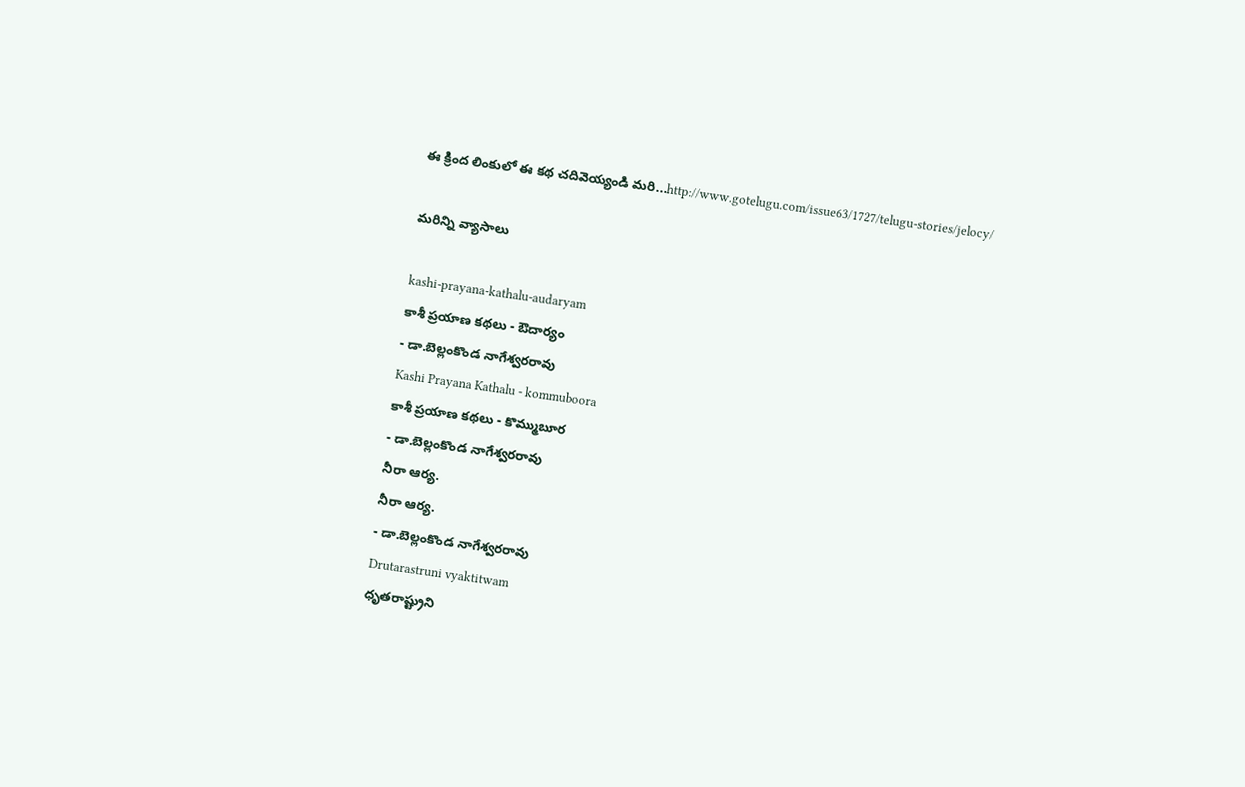ఈ క్రింద లింకులో ఈ కథ చదివెయ్యండి మరి...http://www.gotelugu.com/issue63/1727/telugu-stories/jelocy/

మరిన్ని వ్యాసాలు

kashi-prayana-kathalu-audaryam
కాశీ ప్రయాణ కథలు - ఔదార్యం
- డా.బెల్లంకొండ నాగేశ్వరరావు
Kashi Prayana Kathalu - kommuboora
కాశీ ప్రయాణ కథలు - కొమ్ముబూర
- డా.బెల్లంకొండ నాగేశ్వరరావు
నీరా ఆర్య.
నీరా ఆర్య.
- డా.బెల్లంకొండ నాగేశ్వరరావు
Drutarastruni vyaktitwam
ధృతరాష్ట్రుని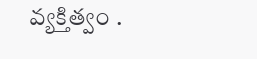వ్యక్తిత్వం .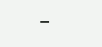-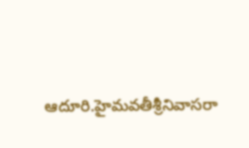ఆదూరి.హైమవతీశ్రీనివాసరా